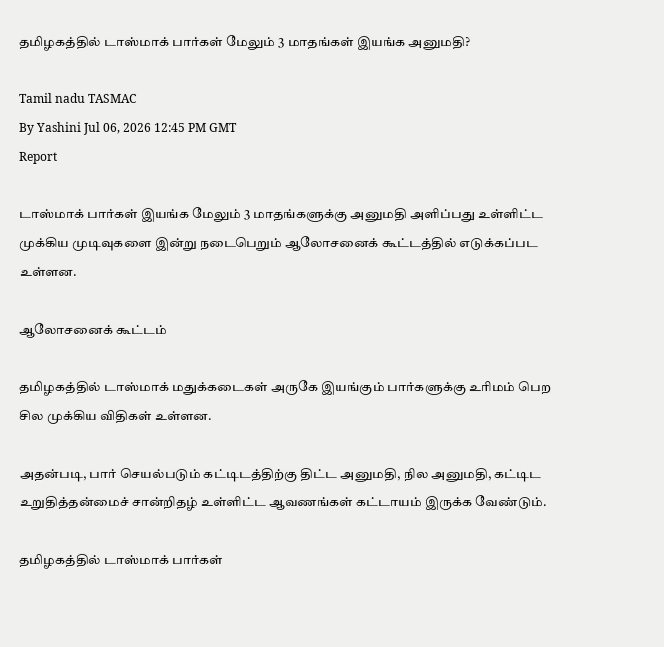தமிழகத்தில் டாஸ்மாக் பார்கள் மேலும் 3 மாதங்கள் இயங்க அனுமதி?

Tamil nadu TASMAC
By Yashini Jul 06, 2026 12:45 PM GMT
Report

டாஸ்மாக் பார்கள் இயங்க மேலும் 3 மாதங்களுக்கு அனுமதி அளிப்பது உள்ளிட்ட முக்கிய முடிவுகளை இன்று நடைபெறும் ஆலோசனைக் கூட்டத்தில் எடுக்கப்பட உள்ளன.

ஆலோசனைக் கூட்டம்

தமிழகத்தில் டாஸ்மாக் மதுக்கடைகள் அருகே இயங்கும் பார்களுக்கு உரிமம் பெற சில முக்கிய விதிகள் உள்ளன.

அதன்படி, பார் செயல்படும் கட்டிடத்திற்கு திட்ட அனுமதி, நில அனுமதி, கட்டிட உறுதித்தன்மைச் சான்றிதழ் உள்ளிட்ட ஆவணங்கள் கட்டாயம் இருக்க வேண்டும்.

தமிழகத்தில் டாஸ்மாக் பார்கள்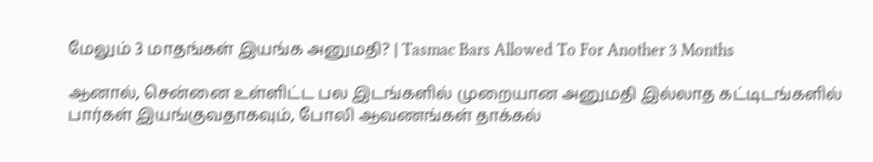மேலும் 3 மாதங்கள் இயங்க அனுமதி? | Tasmac Bars Allowed To For Another 3 Months

ஆனால், சென்னை உள்ளிட்ட பல இடங்களில் முறையான அனுமதி இல்லாத கட்டிடங்களில் பார்கள் இயங்குவதாகவும், போலி ஆவணங்கள் தாக்கல்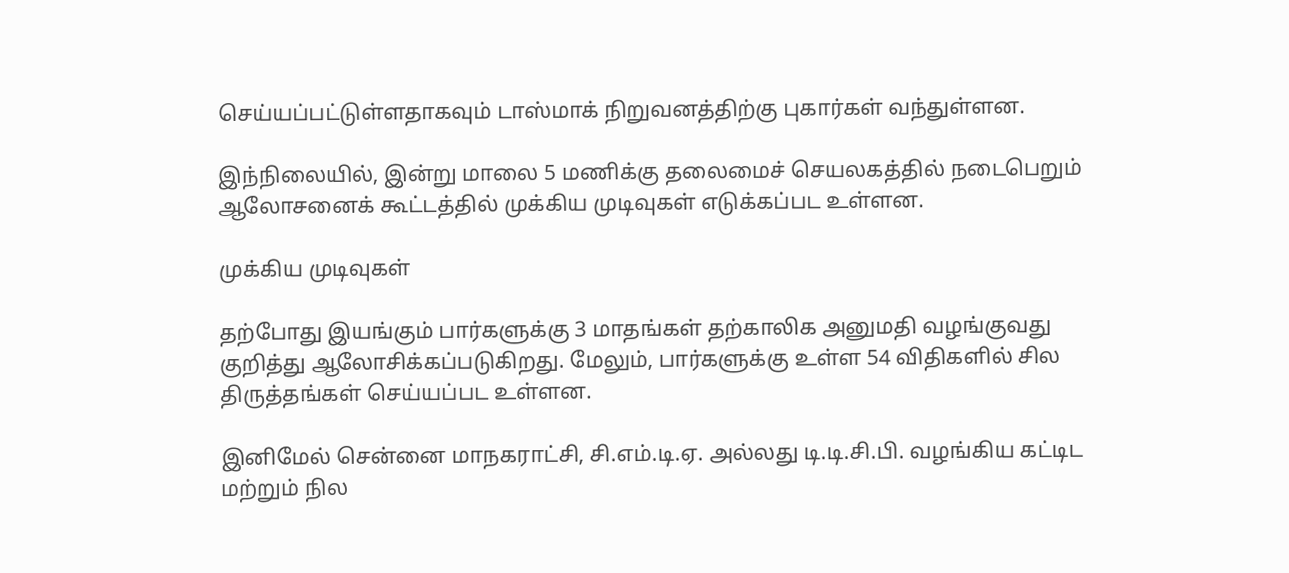செய்யப்பட்டுள்ளதாகவும் டாஸ்மாக் நிறுவனத்திற்கு புகார்கள் வந்துள்ளன.

இந்நிலையில், இன்று மாலை 5 மணிக்கு தலைமைச் செயலகத்தில் நடைபெறும் ஆலோசனைக் கூட்டத்தில் முக்கிய முடிவுகள் எடுக்கப்பட உள்ளன.

முக்கிய முடிவுகள்

தற்போது இயங்கும் பார்களுக்கு 3 மாதங்கள் தற்காலிக அனுமதி வழங்குவது குறித்து ஆலோசிக்கப்படுகிறது. மேலும், பார்களுக்கு உள்ள 54 விதிகளில் சில திருத்தங்கள் செய்யப்பட உள்ளன.

இனிமேல் சென்னை மாநகராட்சி, சி.எம்.டி.ஏ. அல்லது டி.டி.சி.பி. வழங்கிய கட்டிட மற்றும் நில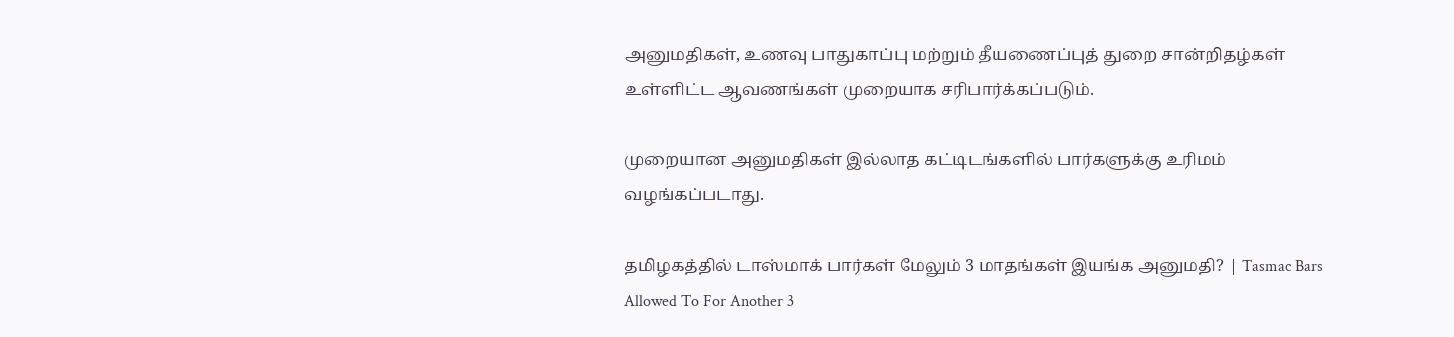அனுமதிகள், உணவு பாதுகாப்பு மற்றும் தீயணைப்புத் துறை சான்றிதழ்கள் உள்ளிட்ட ஆவணங்கள் முறையாக சரிபார்க்கப்படும்.

முறையான அனுமதிகள் இல்லாத கட்டிடங்களில் பார்களுக்கு உரிமம் வழங்கப்படாது.

தமிழகத்தில் டாஸ்மாக் பார்கள் மேலும் 3 மாதங்கள் இயங்க அனுமதி? | Tasmac Bars Allowed To For Another 3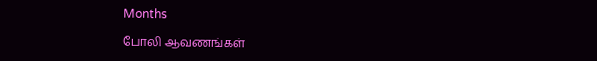Months

போலி ஆவணங்கள்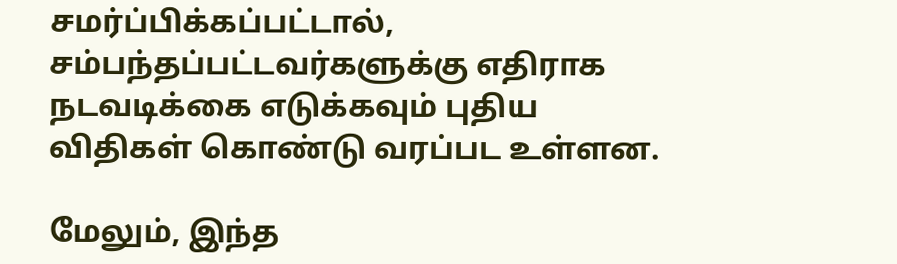சமர்ப்பிக்கப்பட்டால், சம்பந்தப்பட்டவர்களுக்கு எதிராக நடவடிக்கை எடுக்கவும் புதிய விதிகள் கொண்டு வரப்பட உள்ளன.

மேலும், இந்த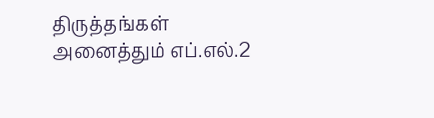திருத்தங்கள் அனைத்தும் எப்.எல்.2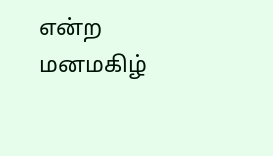என்ற மனமகிழ்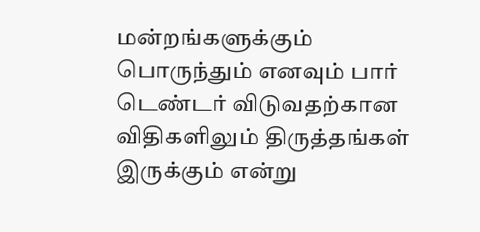மன்றங்களுக்கும் பொருந்தும் எனவும் பார் டெண்டர் விடுவதற்கான விதிகளிலும் திருத்தங்கள் இருக்கும் என்று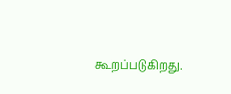கூறப்படுகிறது.